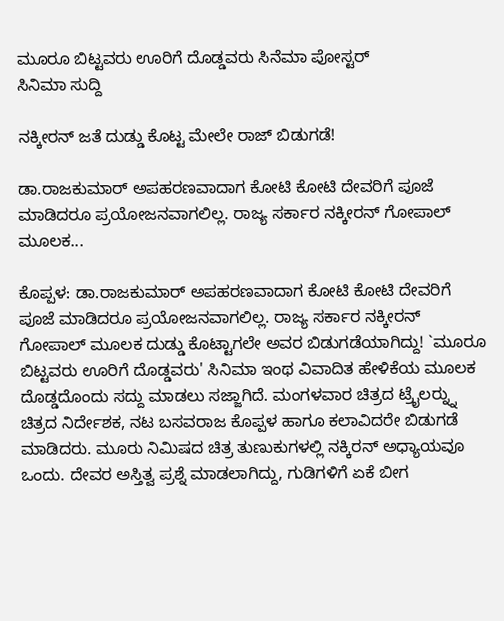ಮೂರೂ ಬಿಟ್ಟವರು ಊರಿಗೆ ದೊಡ್ಡವರು ಸಿನೆಮಾ ಪೋಸ್ಟರ್
ಸಿನಿಮಾ ಸುದ್ದಿ

ನಕ್ಕೀರನ್ ಜತೆ ದುಡ್ಡು ಕೊಟ್ಟ ಮೇಲೇ ರಾಜ್ ಬಿಡುಗಡೆ!

ಡಾ.ರಾಜಕುಮಾರ್ ಅಪಹರಣವಾದಾಗ ಕೋಟಿ ಕೋಟಿ ದೇವರಿಗೆ ಪೂಜೆ ಮಾಡಿದರೂ ಪ್ರಯೋಜನವಾಗಲಿಲ್ಲ. ರಾಜ್ಯ ಸರ್ಕಾರ ನಕ್ಕೀರನ್ ಗೋಪಾಲ್ ಮೂಲಕ...

ಕೊಪ್ಪಳ: ಡಾ.ರಾಜಕುಮಾರ್ ಅಪಹರಣವಾದಾಗ ಕೋಟಿ ಕೋಟಿ ದೇವರಿಗೆ ಪೂಜೆ ಮಾಡಿದರೂ ಪ್ರಯೋಜನವಾಗಲಿಲ್ಲ. ರಾಜ್ಯ ಸರ್ಕಾರ ನಕ್ಕೀರನ್ ಗೋಪಾಲ್ ಮೂಲಕ ದುಡ್ಡು ಕೊಟ್ಟಾಗಲೇ ಅವರ ಬಿಡುಗಡೆಯಾಗಿದ್ದು! `ಮೂರೂ ಬಿಟ್ಟವರು ಊರಿಗೆ ದೊಡ್ಡವರು' ಸಿನಿಮಾ ಇಂಥ ವಿವಾದಿತ ಹೇಳಿಕೆಯ ಮೂಲಕ ದೊಡ್ಡದೊಂದು ಸದ್ದು ಮಾಡಲು ಸಜ್ಜಾಗಿದೆ. ಮಂಗಳವಾರ ಚಿತ್ರದ ಟ್ರೈಲರ್‍ನ್ನು ಚಿತ್ರದ ನಿರ್ದೇಶಕ, ನಟ ಬಸವರಾಜ ಕೊಪ್ಪಳ ಹಾಗೂ ಕಲಾವಿದರೇ ಬಿಡುಗಡೆ ಮಾಡಿದರು. ಮೂರು ನಿಮಿಷದ ಚಿತ್ರ ತುಣುಕುಗಳಲ್ಲಿ ನಕ್ಕಿರನ್ ಅಧ್ಯಾಯವೂ ಒಂದು. ದೇವರ ಅಸ್ತಿತ್ವ ಪ್ರಶ್ನೆ ಮಾಡಲಾಗಿದ್ದು, ಗುಡಿಗಳಿಗೆ ಏಕೆ ಬೀಗ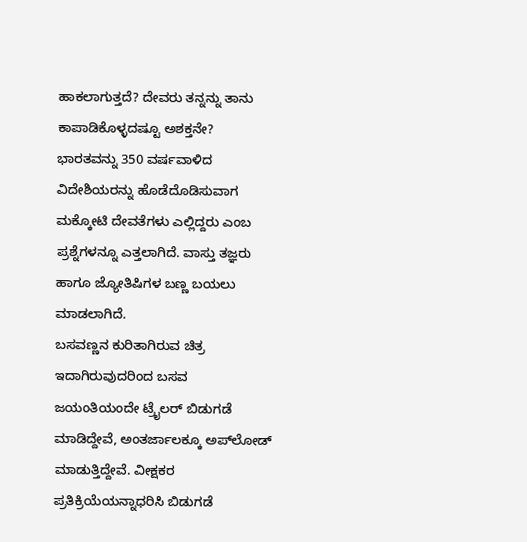ಹಾಕಲಾಗುತ್ತದೆ? ದೇವರು ತನ್ನನ್ನು ತಾನು ಕಾಪಾಡಿಕೊಳ್ಳದಷ್ಟೂ ಅಶಕ್ತನೇ? ಭಾರತವನ್ನು 350 ವರ್ಷವಾಳಿದ ವಿದೇಶಿಯರನ್ನು ಹೊಡೆದೊಡಿಸುವಾಗ ಮಕ್ಕೋಟಿ ದೇವತೆಗಳು ಎಲ್ಲಿದ್ದರು ಎಂಬ ಪ್ರಶ್ನೆಗಳನ್ನೂ ಎತ್ತಲಾಗಿದೆ. ವಾಸ್ತು ತಜ್ಞರು ಹಾಗೂ ಜ್ಯೋತಿಷಿಗಳ ಬಣ್ಣ ಬಯಲು ಮಾಡಲಾಗಿದೆ.
ಬಸವಣ್ಣನ ಕುರಿತಾಗಿರುವ ಚಿತ್ರ ಇದಾಗಿರುವುದರಿಂದ ಬಸವ ಜಯಂತಿಯಂದೇ ಟ್ರೈಲರ್ ಬಿಡುಗಡೆ ಮಾಡಿದ್ದೇವೆ, ಅಂತರ್ಜಾಲಕ್ಕೂ ಅಪ್‍ಲೋಡ್ ಮಾಡುತ್ತಿದ್ದೇವೆ. ವೀಕ್ಷಕರ
ಪ್ರತಿಕ್ರಿಯೆಯನ್ನಾಧರಿಸಿ ಬಿಡುಗಡೆ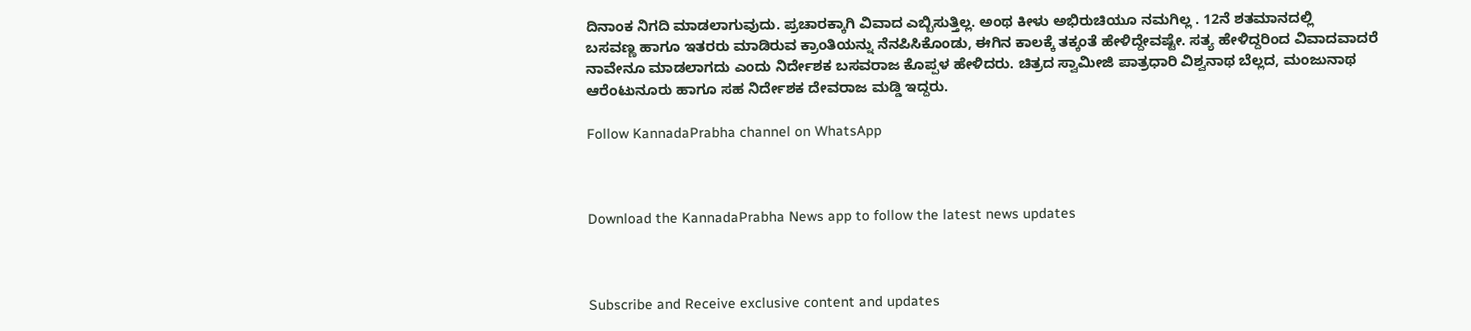ದಿನಾಂಕ ನಿಗದಿ ಮಾಡಲಾಗುವುದು. ಪ್ರಚಾರಕ್ಕಾಗಿ ವಿವಾದ ಎಬ್ಬಿಸುತ್ತಿಲ್ಲ. ಅಂಥ ಕೀಳು ಅಭಿರುಚಿಯೂ ನಮಗಿಲ್ಲ . 12ನೆ ಶತಮಾನದಲ್ಲಿ
ಬಸವಣ್ಣ ಹಾಗೂ ಇತರರು ಮಾಡಿರುವ ಕ್ರಾಂತಿಯನ್ನು ನೆನಪಿಸಿಕೊಂಡು, ಈಗಿನ ಕಾಲಕ್ಕೆ ತಕ್ಕಂತೆ ಹೇಳಿದ್ದೇವಷ್ಟೇ. ಸತ್ಯ ಹೇಳಿದ್ದರಿಂದ ವಿವಾದವಾದರೆ ನಾವೇನೂ ಮಾಡಲಾಗದು ಎಂದು ನಿರ್ದೇಶಕ ಬಸವರಾಜ ಕೊಪ್ಪಳ ಹೇಳಿದರು. ಚಿತ್ರದ ಸ್ವಾಮೀಜಿ ಪಾತ್ರಧಾರಿ ವಿಶ್ವನಾಥ ಬೆಲ್ಲದ, ಮಂಜುನಾಥ ಆರೆಂಟುನೂರು ಹಾಗೂ ಸಹ ನಿರ್ದೇಶಕ ದೇವರಾಜ ಮಡ್ಡಿ ಇದ್ದರು.

Follow KannadaPrabha channel on WhatsApp



Download the KannadaPrabha News app to follow the latest news updates



Subscribe and Receive exclusive content and updates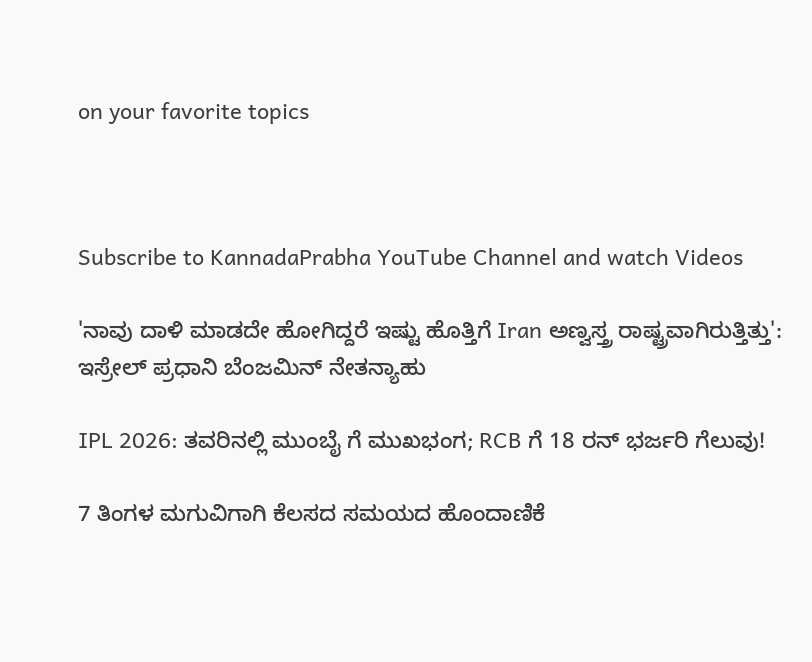on your favorite topics



Subscribe to KannadaPrabha YouTube Channel and watch Videos

'ನಾವು ದಾಳಿ ಮಾಡದೇ ಹೋಗಿದ್ದರೆ ಇಷ್ಟು ಹೊತ್ತಿಗೆ Iran ಅಣ್ವಸ್ತ್ರ ರಾಷ್ಟ್ರವಾಗಿರುತ್ತಿತ್ತು': ಇಸ್ರೇಲ್ ಪ್ರಧಾನಿ ಬೆಂಜಮಿನ್ ನೇತನ್ಯಾಹು

IPL 2026: ತವರಿನಲ್ಲಿ ಮುಂಬೈ ಗೆ ಮುಖಭಂಗ; RCB ಗೆ 18 ರನ್ ಭರ್ಜರಿ ಗೆಲುವು!

7 ತಿಂಗಳ ಮಗುವಿಗಾಗಿ ಕೆಲಸದ ಸಮಯದ ಹೊಂದಾಣಿಕೆ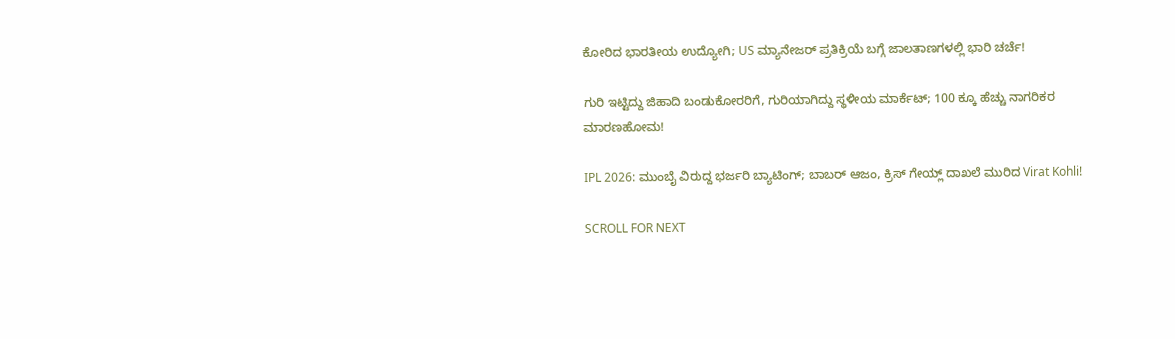ಕೋರಿದ ಭಾರತೀಯ ಉದ್ಯೋಗಿ; US ಮ್ಯಾನೇಜರ್ ಪ್ರತಿಕ್ರಿಯೆ ಬಗ್ಗೆ ಜಾಲತಾಣಗಳಲ್ಲಿ ಭಾರಿ ಚರ್ಚೆ!

ಗುರಿ ಇಟ್ಟಿದ್ದು ಜಿಹಾದಿ ಬಂಡುಕೋರರಿಗೆ, ಗುರಿಯಾಗಿದ್ದು ಸ್ಥಳೀಯ ಮಾರ್ಕೆಟ್; 100 ಕ್ಕೂ ಹೆಚ್ಚು ನಾಗರಿಕರ ಮಾರಣಹೋಮ!

IPL 2026: ಮುಂಬೈ ವಿರುದ್ದ ಭರ್ಜರಿ ಬ್ಯಾಟಿಂಗ್; ಬಾಬರ್ ಆಜಂ, ಕ್ರಿಸ್ ಗೇಯ್ಲ್ ದಾಖಲೆ ಮುರಿದ Virat Kohli!

SCROLL FOR NEXT